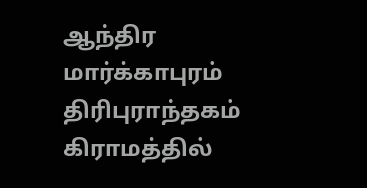ஆந்திர மார்க்காபுரம் திரிபுராந்தகம் கிராமத்தில்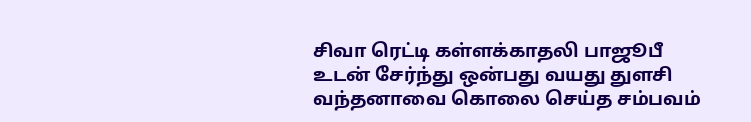சிவா ரெட்டி கள்ளக்காதலி பாஜூபீ உடன் சேர்ந்து ஒன்பது வயது துளசி வந்தனாவை கொலை செய்த சம்பவம்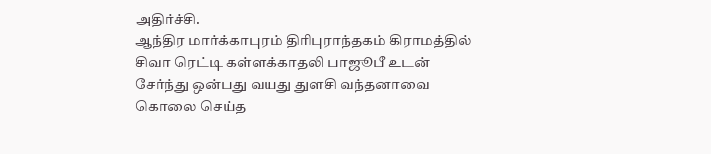அதிர்ச்சி.
ஆந்திர மார்க்காபுரம் திரிபுராந்தகம் கிராமத்தில் சிவா ரெட்டி கள்ளக்காதலி பாஜூபீ உடன் சேர்ந்து ஒன்பது வயது துளசி வந்தனாவை கொலை செய்த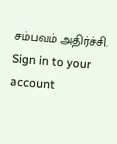சம்பவம் அதிர்ச்சி.
Sign in to your account